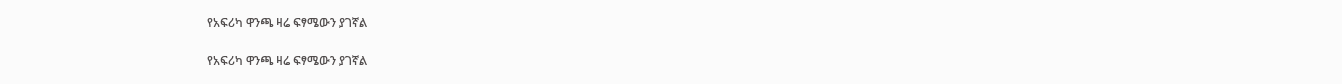የአፍሪካ ዋንጫ ዛሬ ፍፃሜውን ያገኛል

የአፍሪካ ዋንጫ ዛሬ ፍፃሜውን ያገኛል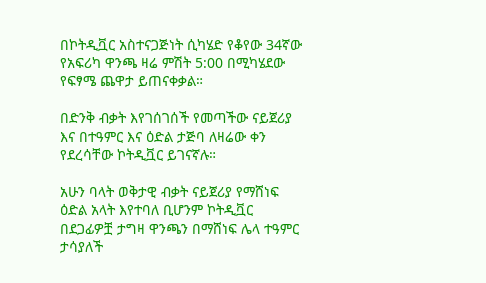በኮትዲቯር አስተናጋጅነት ሲካሄድ የቆየው 34ኛው የአፍሪካ ዋንጫ ዛሬ ምሽት 5:00 በሚካሄደው የፍፃሜ ጨዋታ ይጠናቀቃል።

በድንቅ ብቃት እየገሰገሰች የመጣችው ናይጀሪያ እና በተዓምር እና ዕድል ታጅባ ለዛሬው ቀን የደረሳቸው ኮትዲቯር ይገናኛሉ።

አሁን ባላት ወቅታዊ ብቃት ናይጀሪያ የማሸነፍ ዕድል አላት እየተባለ ቢሆንም ኮትዲቯር በደጋፊዎቿ ታግዛ ዋንጫን በማሸነፍ ሌላ ተዓምር ታሳያለች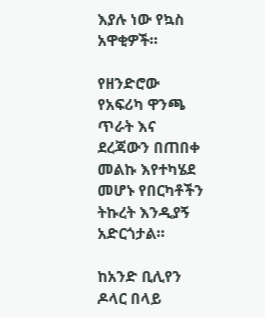እያሉ ነው የኳስ አዋቂዎች።

የዘንድሮው የአፍሪካ ዋንጫ ጥራት እና ደረጃውን በጠበቀ መልኩ እየተካሄደ መሆኑ የበርካቶችን ትኩረት እንዲያኝ አድርጎታል።

ከአንድ ቢሊየን ዶላር በላይ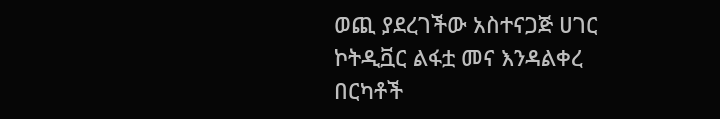ወጪ ያደረገችው አስተናጋጅ ሀገር ኮትዲቯር ልፋቷ መና እንዳልቀረ በርካቶች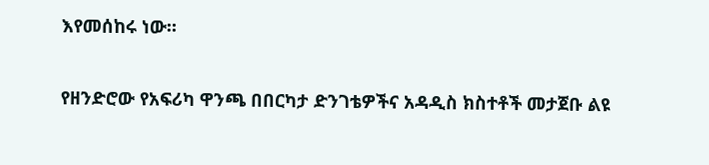እየመሰከሩ ነው።

የዘንድሮው የአፍሪካ ዋንጫ በበርካታ ድንገቴዎችና አዳዲስ ክስተቶች መታጀቡ ልዩ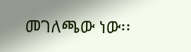መገለጫው ነው፡፡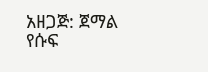አዘጋጅ: ጀማል የሱፍ